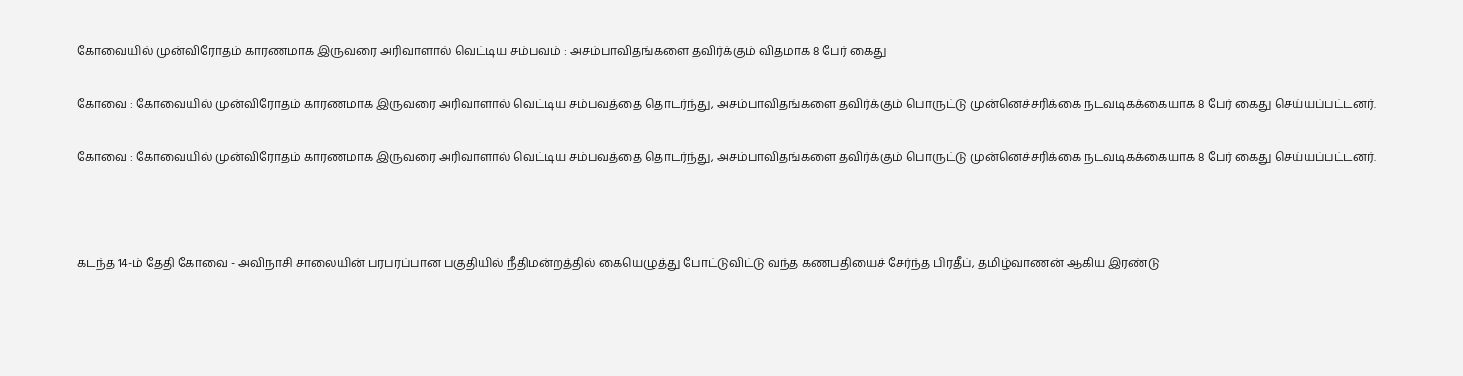கோவையில் முன்விரோதம் காரணமாக இருவரை அரிவாளால் வெட்டிய சம்பவம் : அசம்பாவிதங்களை தவிர்க்கும் விதமாக 8 பேர் கைது

கோவை : கோவையில் முன்விரோதம் காரணமாக இருவரை அரிவாளால் வெட்டிய சம்பவத்தை தொடர்ந்து, அசம்பாவிதங்களை தவிர்க்கும் பொருட்டு முன்னெச்சரிக்கை நடவடிகக்கையாக 8 பேர் கைது செய்யப்பட்டனர்.

கோவை : கோவையில் முன்விரோதம் காரணமாக இருவரை அரிவாளால் வெட்டிய சம்பவத்தை தொடர்ந்து, அசம்பாவிதங்களை தவிர்க்கும் பொருட்டு முன்னெச்சரிக்கை நடவடிகக்கையாக 8 பேர் கைது செய்யப்பட்டனர்.



கடந்த 14-ம் தேதி கோவை - அவிநாசி சாலையின் பரபரப்பான பகுதியில் நீதிமன்றத்தில் கையெழுத்து போட்டுவிட்டு வந்த கணபதியைச் சேர்ந்த பிரதீப், தமிழ்வாணன் ஆகிய இரண்டு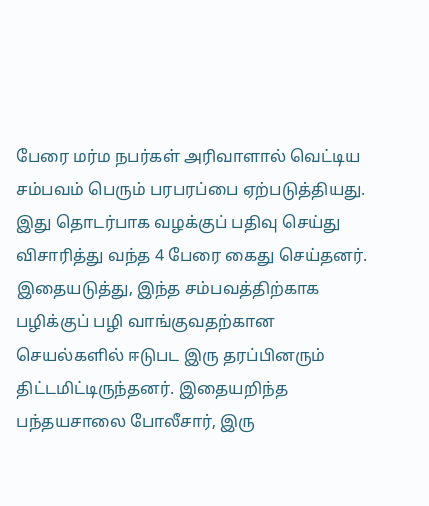பேரை மர்ம நபர்கள் அரிவாளால் வெட்டிய சம்பவம் பெரும் பரபரப்பை ஏற்படுத்தியது. இது தொடர்பாக வழக்குப் பதிவு செய்து விசாரித்து வந்த 4 பேரை கைது செய்தனர். இதையடுத்து, இந்த சம்பவத்திற்காக பழிக்குப் பழி வாங்குவதற்கான செயல்களில் ஈடுபட இரு தரப்பினரும் திட்டமிட்டிருந்தனர். இதையறிந்த பந்தயசாலை போலீசார், இரு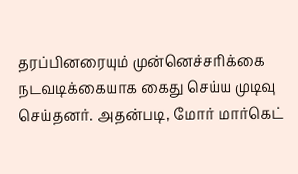தரப்பினரையும் முன்னெச்சரிக்கை நடவடிக்கையாக கைது செய்ய முடிவு செய்தனர். அதன்படி, மோர் மார்கெட்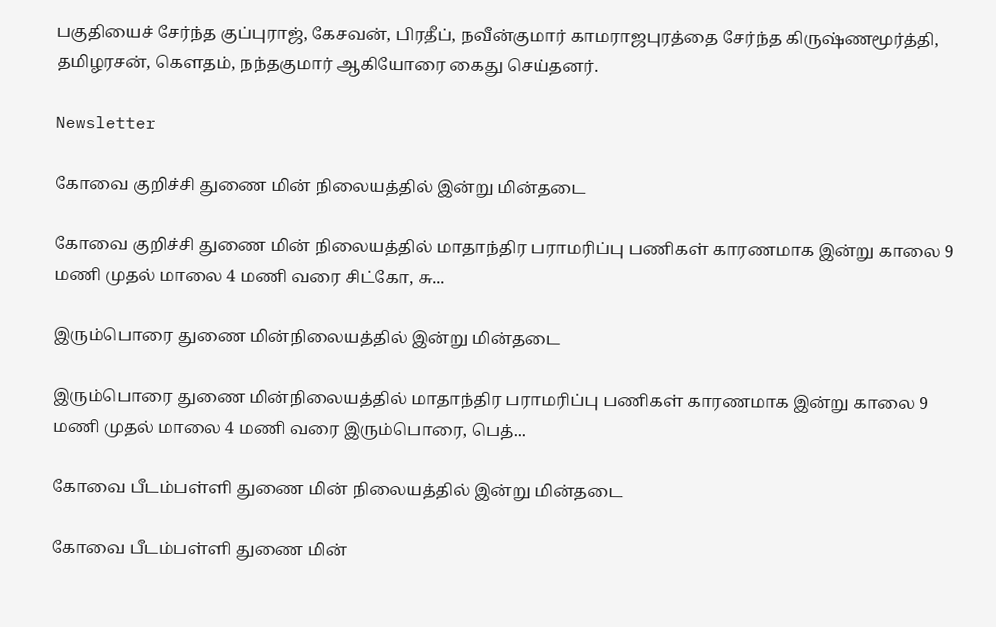பகுதியைச் சேர்ந்த குப்புராஜ், கேசவன், பிரதீப், நவீன்குமார் காமராஜபுரத்தை சேர்ந்த கிருஷ்ணமூர்த்தி, தமிழரசன், கௌதம், நந்தகுமார் ஆகியோரை கைது செய்தனர்.

Newsletter

கோவை குறிச்சி துணை மின் நிலையத்தில் இன்று மின்தடை

கோவை குறிச்சி துணை மின் நிலையத்தில் மாதாந்திர பராமரிப்பு பணிகள் காரணமாக இன்று காலை 9 மணி முதல் மாலை 4 மணி வரை சிட்கோ, சு...

இரும்பொரை துணை மின்நிலையத்தில் இன்று மின்தடை

இரும்பொரை துணை மின்நிலையத்தில் மாதாந்திர பராமரிப்பு பணிகள் காரணமாக இன்று காலை 9 மணி முதல் மாலை 4 மணி வரை இரும்பொரை, பெத்...

கோவை பீடம்பள்ளி துணை மின் நிலையத்தில் இன்று மின்தடை

கோவை பீடம்பள்ளி துணை மின்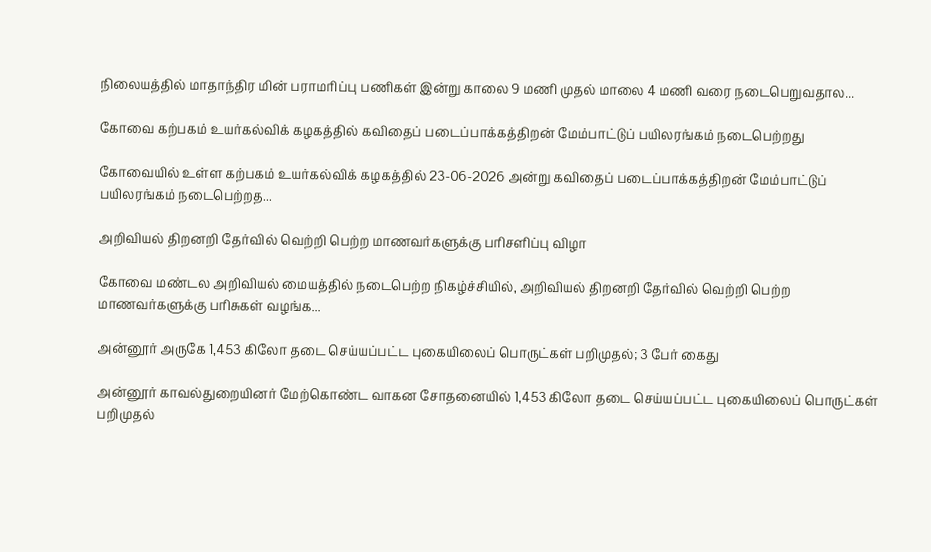நிலையத்தில் மாதாந்திர மின் பராமரிப்பு பணிகள் இன்று காலை 9 மணி முதல் மாலை 4 மணி வரை நடைபெறுவதால...

கோவை கற்பகம் உயர்கல்விக் கழகத்தில் கவிதைப் படைப்பாக்கத்திறன் மேம்பாட்டுப் பயிலரங்கம் நடைபெற்றது

கோவையில் உள்ள கற்பகம் உயர்கல்விக் கழகத்தில் 23-06-2026 அன்று கவிதைப் படைப்பாக்கத்திறன் மேம்பாட்டுப் பயிலரங்கம் நடைபெற்றத...

அறிவியல் திறனறி தேர்வில் வெற்றி பெற்ற மாணவர்களுக்கு பரிசளிப்பு விழா

கோவை மண்டல அறிவியல் மையத்தில் நடைபெற்ற நிகழ்ச்சியில், அறிவியல் திறனறி தேர்வில் வெற்றி பெற்ற மாணவர்களுக்கு பரிசுகள் வழங்க...

அன்னூர் அருகே 1,453 கிலோ தடை செய்யப்பட்ட புகையிலைப் பொருட்கள் பறிமுதல்; 3 பேர் கைது

அன்னூர் காவல்துறையினர் மேற்கொண்ட வாகன சோதனையில் 1,453 கிலோ தடை செய்யப்பட்ட புகையிலைப் பொருட்கள் பறிமுதல்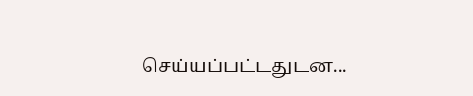செய்யப்பட்டதுடன...